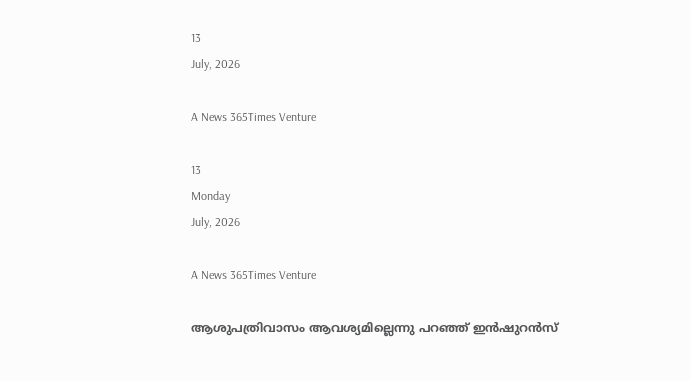13
July, 2026

A News 365Times Venture

13
Monday
July, 2026

A News 365Times Venture

ആശുപത്രിവാസം ആവശ്യമില്ലെന്നു പറഞ്ഞ് ഇൻഷുറൻസ്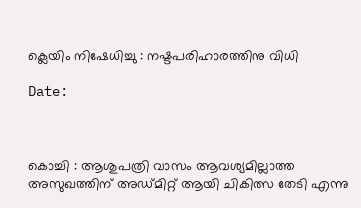ക്ലെയിം നിഷേധിച്ചു : നഷ്ടപരിഹാരത്തിനു വിധി

Date:



കൊച്ചി : ആശുപത്രി വാസം ആവശ്യമില്ലാത്ത അസുഖത്തിന് അഡ്മിറ്റ് ആയി ചികിത്സ തേടി എന്നു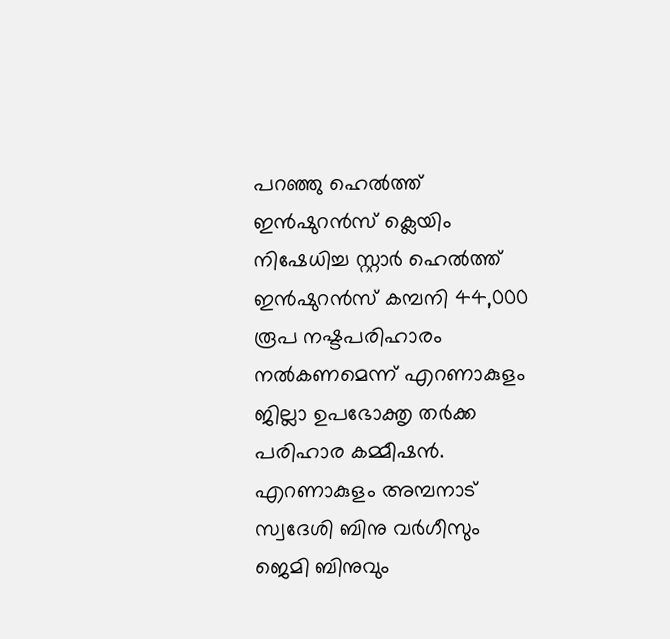പറഞ്ഞു ഹെൽത്ത് ഇൻഷുറൻസ് ക്ലെയിം നിഷേധിച്ച സ്റ്റാർ ഹെൽത്ത് ഇൻഷുറൻസ് കമ്പനി 44,000 രൂപ നഷ്ടപരിഹാരം നൽകണമെന്ന് എറണാകുളം ജില്ലാ ഉപഭോക്തൃ തർക്ക പരിഹാര കമ്മീഷൻ. എറണാകുളം അമ്പനാട് സ്വദേശി ബിനു വർഗീസും ജെമി ബിനുവും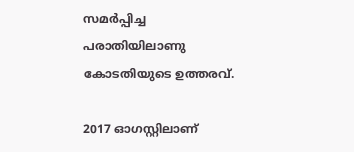സമർപ്പിച്ച പരാതിയിലാണു കോടതിയുടെ ഉത്തരവ്.

2017 ഓഗസ്റ്റിലാണ്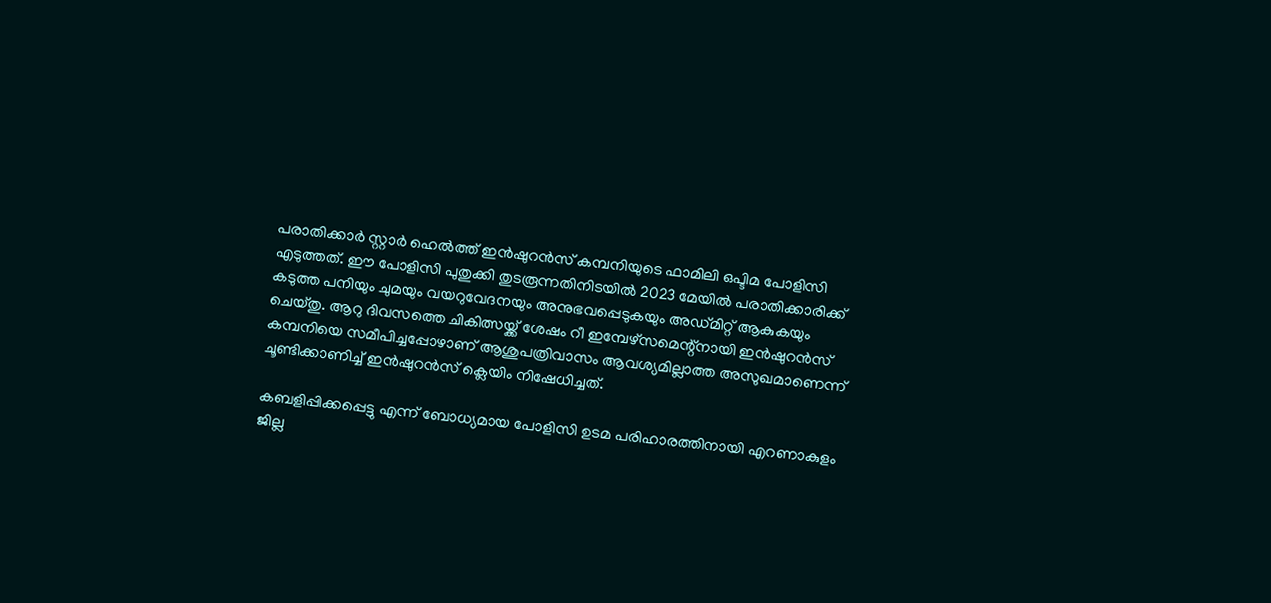പരാതിക്കാർ സ്റ്റാർ ഹെൽത്ത് ഇൻഷുറൻസ് കമ്പനിയുടെ ഫാമിലി ഒപ്ടിമ പോളിസി എടുത്തത്. ഈ പോളിസി പുതുക്കി തുടരൂന്നതിനിടയിൽ 2023 മേയിൽ പരാതിക്കാരിക്ക് കടുത്ത പനിയും ചുമയും വയറുവേദനയും അനുഭവപ്പെടുകയും അഡ്മിറ്റ് ആകുകയും ചെയ്തു. ആറു ദിവസത്തെ ചികിത്സയ്ക്ക് ശേഷം റീ ഇമ്പേഴ്സമെന്റ്നായി ഇൻഷുറൻസ് കമ്പനിയെ സമീപിച്ചപ്പോഴാണ് ആശുപത്രിവാസം ആവശ്യമില്ലാത്ത അസുഖമാണെന്ന് ചൂണ്ടിക്കാണിച്ച് ഇൻഷുറൻസ് ക്ലെയിം നിഷേധിച്ചത്.

കബളിപ്പിക്കപ്പെട്ടു എന്ന് ബോധ്യമായ പോളിസി ഉടമ പരിഹാരത്തിനായി എറണാകുളം ജില്ല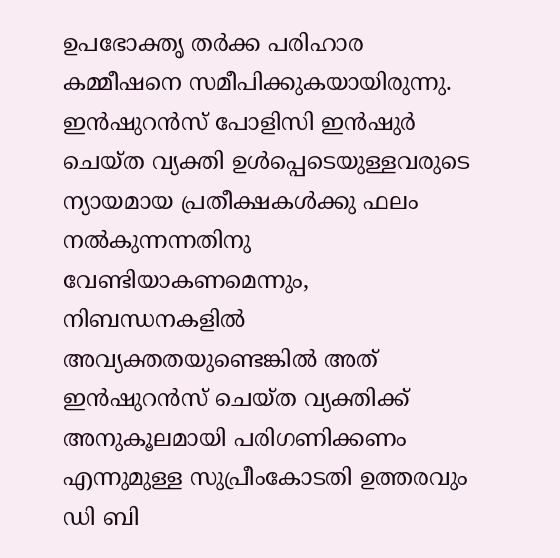ഉപഭോക്തൃ തർക്ക പരിഹാര കമ്മീഷനെ സമീപിക്കുകയായിരുന്നു. ഇൻഷുറൻസ് പോളിസി ഇൻഷുർ ചെയ്ത വ്യക്തി ഉൾപ്പെടെയുള്ളവരുടെ ന്യായമായ പ്രതീക്ഷകൾക്കു ഫലം നൽകുന്നന്നതിനു വേണ്ടിയാകണമെന്നും, നിബന്ധനകളിൽ അവ്യക്തതയുണ്ടെങ്കിൽ അത് ഇൻഷുറൻസ് ചെയ്ത വ്യക്തിക്ക് അനുകൂലമായി പരിഗണിക്കണം എന്നുമുള്ള സുപ്രീംകോടതി ഉത്തരവും ഡി ബി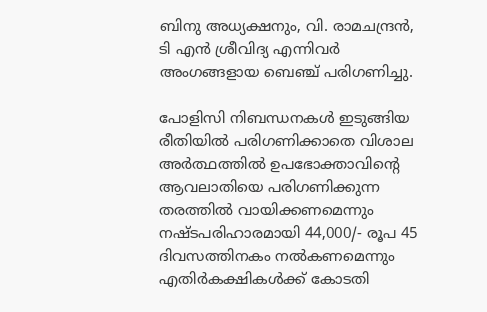ബിനു അധ്യക്ഷനും, വി. രാമചന്ദ്രൻ, ടി എൻ ശ്രീവിദ്യ എന്നിവർ അംഗങ്ങളായ ബെഞ്ച് പരിഗണിച്ചു.

പോളിസി നിബന്ധനകൾ ഇടുങ്ങിയ രീതിയിൽ പരിഗണിക്കാതെ വിശാല അർത്ഥത്തിൽ ഉപഭോക്താവിന്റെ ആവലാതിയെ പരിഗണിക്കുന്ന തരത്തിൽ വായിക്കണമെന്നും നഷ്ടപരിഹാരമായി 44,000/- രൂപ 45 ദിവസത്തിനകം നൽകണമെന്നും എതിർകക്ഷികൾക്ക് കോടതി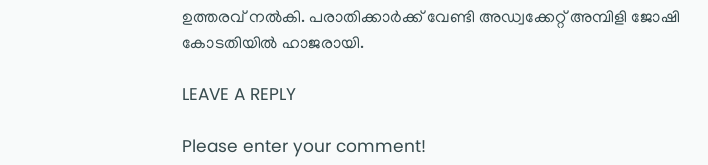ഉത്തരവ് നൽകി. പരാതിക്കാർക്ക് വേണ്ടി അഡ്വക്കേറ്റ് അമ്പിളി ജോഷി കോടതിയിൽ ഹാജരായി.

LEAVE A REPLY

Please enter your comment!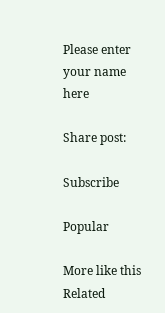Please enter your name here

Share post:

Subscribe

Popular

More like this
Related